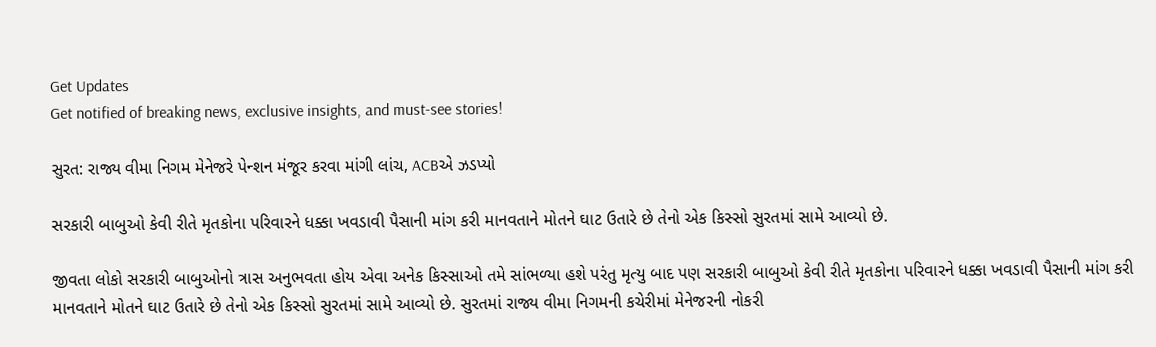Get Updates
Get notified of breaking news, exclusive insights, and must-see stories!

સુરત: રાજ્ય વીમા નિગમ મેનેજરે પેન્શન મંજૂર કરવા માંગી લાંચ, ACBએ ઝડપ્યો

સરકારી બાબુઓ કેવી રીતે મૃતકોના પરિવારને ધક્કા ખવડાવી પૈસાની માંગ કરી માનવતાને મોતને ઘાટ ઉતારે છે તેનો એક કિસ્સો સુરતમાં સામે આવ્યો છે.

જીવતા લોકો સરકારી બાબુઓનો ત્રાસ અનુભવતા હોય એવા અનેક કિસ્સાઓ તમે સાંભળ્યા હશે પરંતુ મૃત્યુ બાદ પણ સરકારી બાબુઓ કેવી રીતે મૃતકોના પરિવારને ધક્કા ખવડાવી પૈસાની માંગ કરી માનવતાને મોતને ઘાટ ઉતારે છે તેનો એક કિસ્સો સુરતમાં સામે આવ્યો છે. સુરતમાં રાજ્ય વીમા નિગમની કચેરીમાં મેનેજરની નોકરી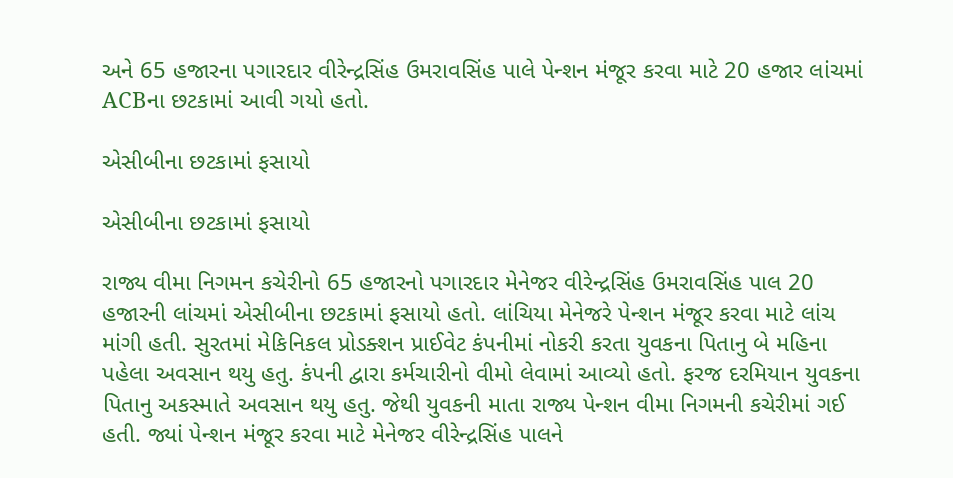અને 65 હજારના પગારદાર વીરેન્દ્રસિંહ ઉમરાવસિંહ પાલે પેન્શન મંજૂર કરવા માટે 20 હજાર લાંચમાં ACBના છટકામાં આવી ગયો હતો.

એસીબીના છટકામાં ફસાયો

એસીબીના છટકામાં ફસાયો

રાજ્ય વીમા નિગમન કચેરીનો 65 હજારનો પગારદાર મેનેજર વીરેન્દ્રસિંહ ઉમરાવસિંહ પાલ 20 હજારની લાંચમાં એસીબીના છટકામાં ફસાયો હતો. લાંચિયા મેનેજરે પેન્શન મંજૂર કરવા માટે લાંચ માંગી હતી. સુરતમાં મેકિનિકલ પ્રોડક્શન પ્રાઈવેટ કંપનીમાં નોકરી કરતા યુવકના પિતાનુ બે મહિના પહેલા અવસાન થયુ હતુ. કંપની દ્વારા કર્મચારીનો વીમો લેવામાં આવ્યો હતો. ફરજ દરમિયાન યુવકના પિતાનુ અકસ્માતે અવસાન થયુ હતુ. જેથી યુવકની માતા રાજ્ય પેન્શન વીમા નિગમની કચેરીમાં ગઈ હતી. જ્યાં પેન્શન મંજૂર કરવા માટે મેનેજર વીરેન્દ્રસિંહ પાલને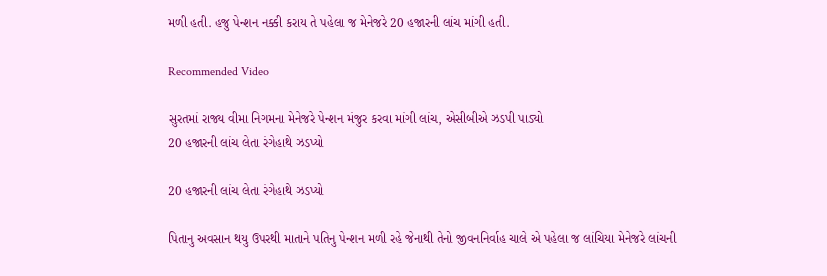મળી હતી. હજુ પેન્શન નક્કી કરાય તે પહેલા જ મેનેજરે 20 હજારની લાંચ માંગી હતી.

Recommended Video

સુરતમાં રાજ્ય વીમા નિગમના મેનેજરે પેન્શન મંજુર કરવા માંગી લાંચ, એસીબીએ ઝડપી પાડ્યો
20 હજારની લાંચ લેતા રંગેહાથે ઝડપ્યો

20 હજારની લાંચ લેતા રંગેહાથે ઝડપ્યો

પિતાનુ અવસાન થયુ ઉપરથી માતાને પતિનુ પેન્શન મળી રહે જેનાથી તેનો જીવનનિર્વાહ ચાલે એ પહેલા જ લાંચિયા મેનેજરે લાંચની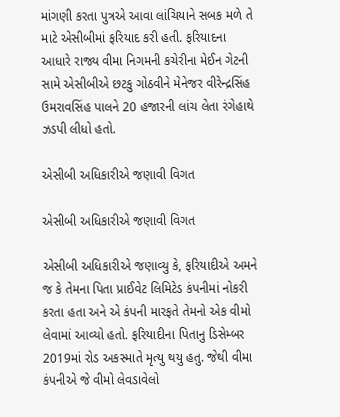માંગણી કરતા પુત્રએ આવા લાંચિયાને સબક મળે તે માટે એસીબીમાં ફરિયાદ કરી હતી. ફરિયાદના આધારે રાજ્ય વીમા નિગમની કચેરીના મેઈન ગેટની સામે એસીબીએ છટકુ ગોઠવીને મેનેજર વીરેન્દ્રસિંહ ઉમરાવસિંહ પાલને 20 હજારની લાંચ લેતા રંગેહાથે ઝડપી લીધો હતો.

એસીબી અધિકારીએ જણાવી વિગત

એસીબી અધિકારીએ જણાવી વિગત

એસીબી અધિકારીએ જણાવ્યુ કે, ફરિયાદીએ અમને જ કે તેમના પિતા પ્રાઈવેટ લિમિટેડ કંપનીમાં નોકરી કરતા હતા અને એ કંપની મારફતે તેમનો એક વીમો લેવામાં આવ્યો હતો. ફરિયાદીના પિતાનુ ડિસેમ્બર 2019માં રોડ અકસ્માતે મૃત્યુ થયુ હતુ. જેથી વીમા કંપનીએ જે વીમો લેવડાવેલો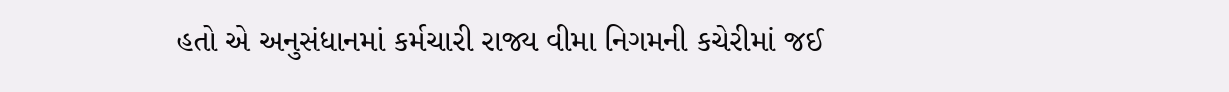હતો એ અનુસંધાનમાં કર્મચારી રાજ્ય વીમા નિગમની કચેરીમાં જઈ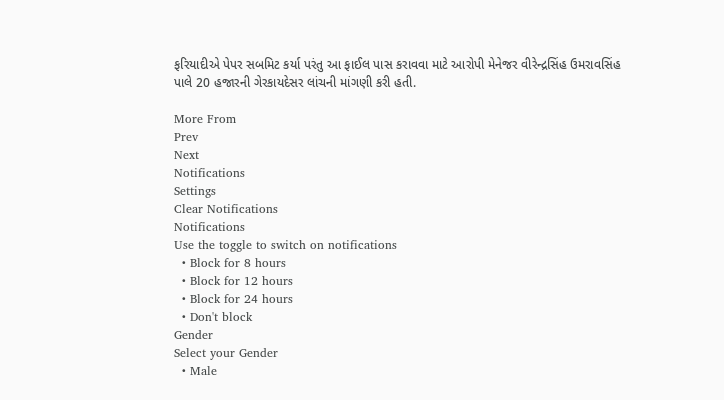ફરિયાદીએ પેપર સબમિટ કર્યા પરંતુ આ ફાઈલ પાસ કરાવવા માટે આરોપી મેનેજર વીરેન્દ્રસિંહ ઉમરાવસિંહ પાલે 20 હજારની ગેરકાયદેસર લાંચની માંગણી કરી હતી.

More From
Prev
Next
Notifications
Settings
Clear Notifications
Notifications
Use the toggle to switch on notifications
  • Block for 8 hours
  • Block for 12 hours
  • Block for 24 hours
  • Don't block
Gender
Select your Gender
  • Male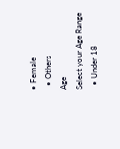• Female
  • Others
Age
Select your Age Range
  • Under 18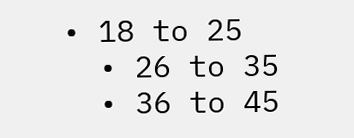• 18 to 25
  • 26 to 35
  • 36 to 45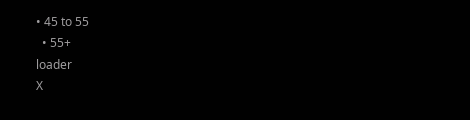• 45 to 55
  • 55+
loader
X